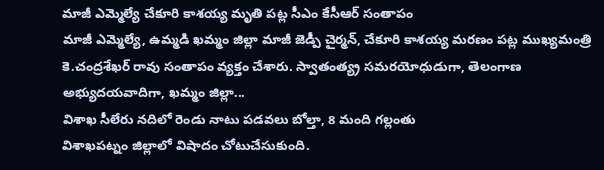మాజీ ఎమ్మెల్యే చేకూరి కాశయ్య మృతి పట్ల సీఎం కేసీఆర్ సంతాపం
మాజీ ఎమ్మెల్యే, ఉమ్మడి ఖమ్మం జిల్లా మాజీ జెడ్పీ చైర్మన్, చేకూరి కాశయ్య మరణం పట్ల ముఖ్యమంత్రి కె.చంద్రశేఖర్ రావు సంతాపం వ్యక్తం చేశారు. స్వాతంత్య్ర సమరయోధుడుగా, తెలంగాణ అభ్యుదయవాదిగా, ఖమ్మం జిల్లా...
విశాఖ సీలేరు నదిలో రెండు నాటు పడవలు బోల్తా, 8 మంది గల్లంతు
విశాఖపట్నం జిల్లాలో విషాదం చోటుచేసుకుంది.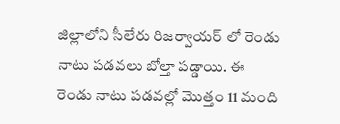జిల్లాలోని సీలేరు రిజర్వాయర్ లో రెండు నాటు పడవలు బోల్తా పడ్డాయి. ఈ రెండు నాటు పడవల్లో మొత్తం 11 మంది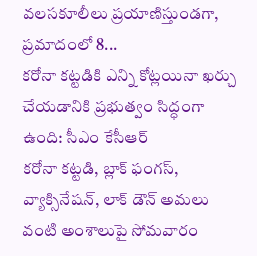వలసకూలీలు ప్రయాణిస్తుండగా, ప్రమాదంలో 8...
కరోనా కట్టడికి ఎన్ని కోట్లయినా ఖర్చు చేయడానికి ప్రభుత్వం సిద్ధంగా ఉంది: సీఎం కేసీఆర్
కరోనా కట్టడి, బ్లాక్ ఫంగస్, వ్యాక్సినేషన్, లాక్ డౌన్ అమలు వంటి అంశాలుపై సోమవారం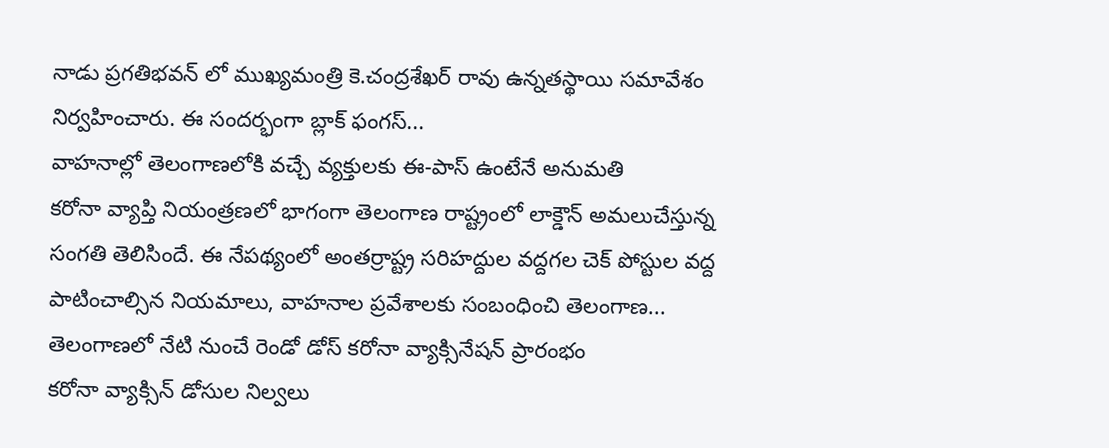నాడు ప్రగతిభవన్ లో ముఖ్యమంత్రి కె.చంద్రశేఖర్ రావు ఉన్నతస్థాయి సమావేశం నిర్వహించారు. ఈ సందర్భంగా బ్లాక్ ఫంగస్...
వాహనాల్లో తెలంగాణలోకి వచ్చే వ్యక్తులకు ఈ-పాస్ ఉంటేనే అనుమతి
కరోనా వ్యాప్తి నియంత్రణలో భాగంగా తెలంగాణ రాష్ట్రంలో లాక్డౌన్ అమలుచేస్తున్న సంగతి తెలిసిందే. ఈ నేపథ్యంలో అంతర్రాష్ట్ర సరిహద్దుల వద్దగల చెక్ పోస్టుల వద్ద పాటించాల్సిన నియమాలు, వాహనాల ప్రవేశాలకు సంబంధించి తెలంగాణ...
తెలంగాణలో నేటి నుంచే రెండో డోస్ కరోనా వ్యాక్సినేషన్ ప్రారంభం
కరోనా వ్యాక్సిన్ డోసుల నిల్వలు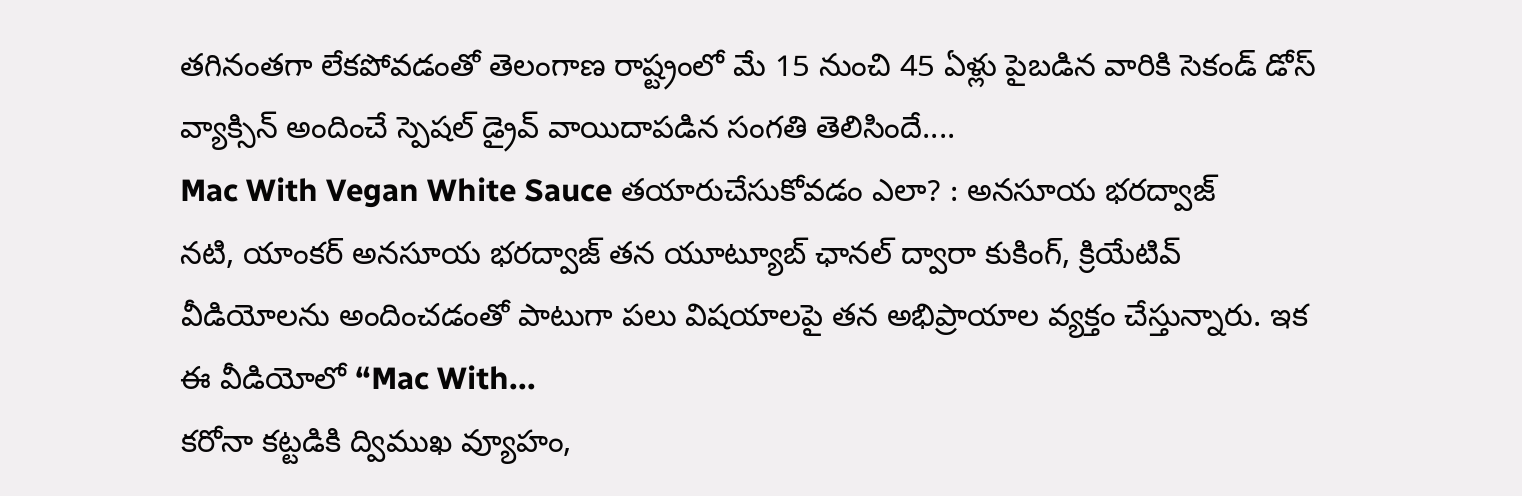తగినంతగా లేకపోవడంతో తెలంగాణ రాష్ట్రంలో మే 15 నుంచి 45 ఏళ్లు పైబడిన వారికి సెకండ్ డోస్ వ్యాక్సిన్ అందించే స్పెషల్ డ్రైవ్ వాయిదాపడిన సంగతి తెలిసిందే....
Mac With Vegan White Sauce తయారుచేసుకోవడం ఎలా? : అనసూయ భరద్వాజ్
నటి, యాంకర్ అనసూయ భరద్వాజ్ తన యూట్యూబ్ ఛానల్ ద్వారా కుకింగ్, క్రియేటివ్ వీడియోలను అందించడంతో పాటుగా పలు విషయాలపై తన అభిప్రాయాల వ్యక్తం చేస్తున్నారు. ఇక ఈ వీడియోలో “Mac With...
కరోనా కట్టడికి ద్విముఖ వ్యూహం,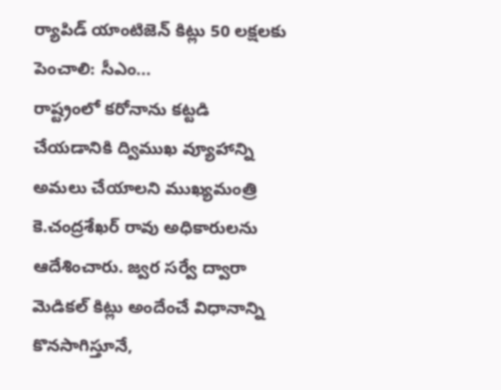ర్యాపిడ్ యాంటిజెన్ కిట్లు 50 లక్షలకు పెంచాలి: సీఎం...
రాష్ట్రంలో కరోనాను కట్టడి చేయడానికి ద్విముఖ వ్యూహాన్ని అమలు చేయాలని ముఖ్యమంత్రి కె.చంద్రశేఖర్ రావు అధికారులను ఆదేశించారు. జ్వర సర్వే ద్వారా మెడికల్ కిట్లు అందేంచే విధానాన్ని కొనసాగిస్తూనే,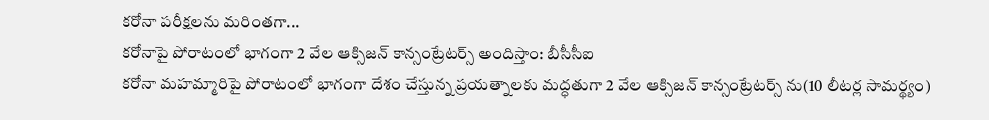కరోనా పరీక్షలను మరింతగా...
కరోనాపై పోరాటంలో భాగంగా 2 వేల ఆక్సిజన్ కాన్సంట్రేటర్స్ అందిస్తాం: బీసీసీఐ
కరోనా మహమ్మారిపై పోరాటంలో భాగంగా దేశం చేస్తున్న ప్రయత్నాలకు మద్ధతుగా 2 వేల ఆక్సిజన్ కాన్సంట్రేటర్స్ ను(10 లీటర్ల సామర్థ్యం)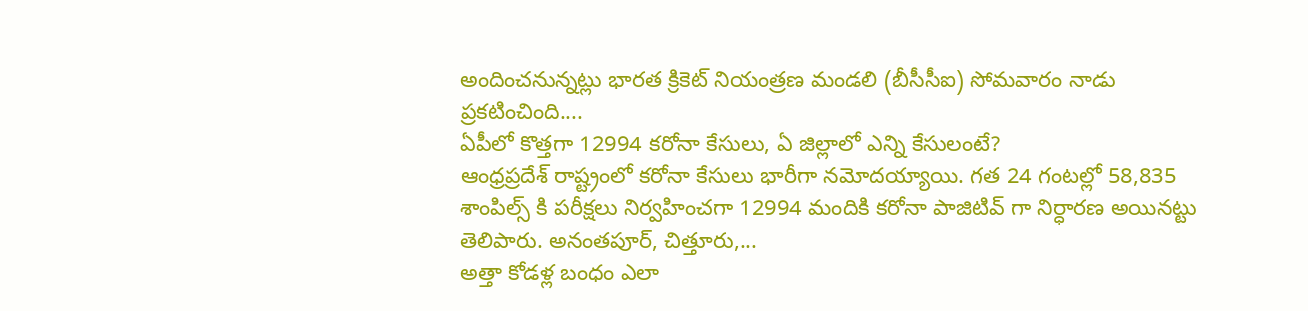అందించనున్నట్లు భారత క్రికెట్ నియంత్రణ మండలి (బీసీసీఐ) సోమవారం నాడు ప్రకటించింది....
ఏపీలో కొత్తగా 12994 కరోనా కేసులు, ఏ జిల్లాలో ఎన్ని కేసులంటే?
ఆంధ్రప్రదేశ్ రాష్ట్రంలో కరోనా కేసులు భారీగా నమోదయ్యాయి. గత 24 గంటల్లో 58,835 శాంపిల్స్ కి పరీక్షలు నిర్వహించగా 12994 మందికి కరోనా పాజిటివ్ గా నిర్ధారణ అయినట్టు తెలిపారు. అనంతపూర్, చిత్తూరు,...
అత్తా కోడళ్ల బంధం ఎలా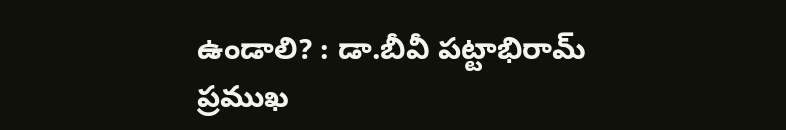ఉండాలి? : డా.బీవీ పట్టాభిరామ్
ప్రముఖ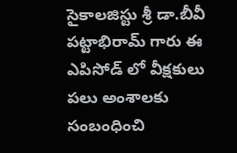సైకాలజిస్టు శ్రీ డా.బీవీ పట్టాభిరామ్ గారు ఈ ఎపిసోడ్ లో వీక్షకులు పలు అంశాలకు సంబంధించి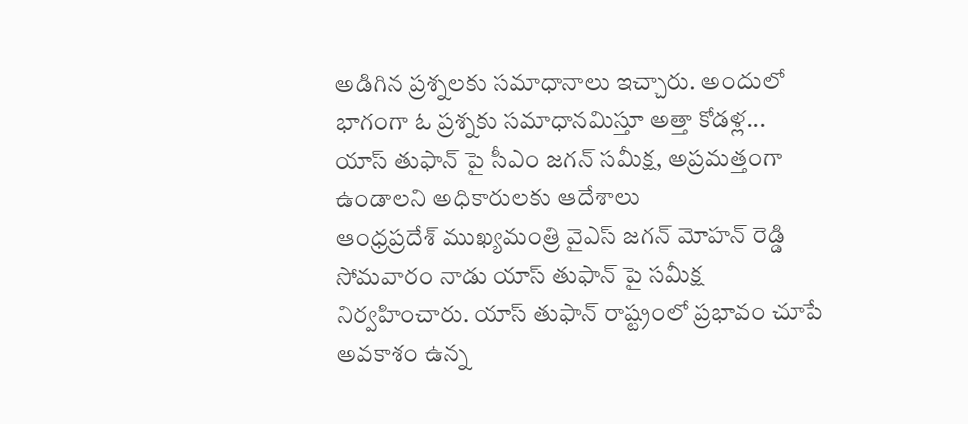అడిగిన ప్రశ్నలకు సమాధానాలు ఇచ్చారు. అందులో భాగంగా ఓ ప్రశ్నకు సమాధానమిస్తూ అత్తా కోడళ్ల...
యాస్ తుఫాన్ పై సీఎం జగన్ సమీక్ష, అప్రమత్తంగా ఉండాలని అధికారులకు ఆదేశాలు
ఆంధ్రప్రదేశ్ ముఖ్యమంత్రి వైఎస్ జగన్ మోహన్ రెడ్డి సోమవారం నాడు యాస్ తుఫాన్ పై సమీక్ష నిర్వహించారు. యాస్ తుఫాన్ రాష్ట్రంలో ప్రభావం చూపే అవకాశం ఉన్న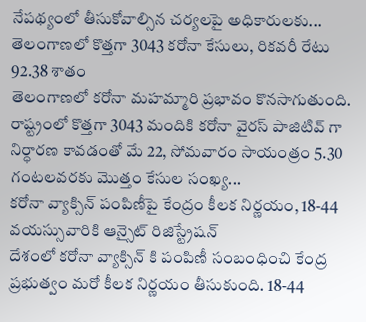నేపథ్యంలో తీసుకోవాల్సిన చర్యలపై అధికారులకు...
తెలంగాణలో కొత్తగా 3043 కరోనా కేసులు, రికవరీ రేటు 92.38 శాతం
తెలంగాణలో కరోనా మహమ్మారి ప్రభావం కొనసాగుతుంది. రాష్ట్రంలో కొత్తగా 3043 మందికి కరోనా వైరస్ పాజిటివ్ గా నిర్ధారణ కావడంతో మే 22, సోమవారం సాయంత్రం 5.30 గంటలవరకు మొత్తం కేసుల సంఖ్య...
కరోనా వ్యాక్సిన్ పంపిణీపై కేంద్రం కీలక నిర్ణయం, 18-44 వయస్సువారికి ఆన్సైట్ రిజిస్ట్రేషన్
దేశంలో కరోనా వ్యాక్సిన్ కి పంపిణీ సంబంధించి కేంద్ర ప్రభుత్వం మరో కీలక నిర్ణయం తీసుకుంది. 18-44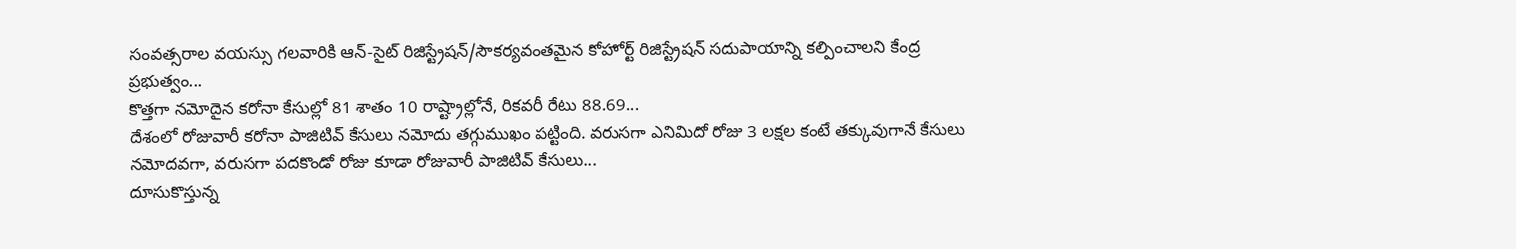సంవత్సరాల వయస్సు గలవారికి ఆన్-సైట్ రిజిస్ట్రేషన్/సౌకర్యవంతమైన కోహోర్ట్ రిజిస్ట్రేషన్ సదుపాయాన్ని కల్పించాలని కేంద్ర ప్రభుత్వం...
కొత్తగా నమోదైన కరోనా కేసుల్లో 81 శాతం 10 రాష్ట్రాల్లోనే, రికవరీ రేటు 88.69...
దేశంలో రోజువారీ కరోనా పాజిటివ్ కేసులు నమోదు తగ్గుముఖం పట్టింది. వరుసగా ఎనిమిదో రోజు 3 లక్షల కంటే తక్కువుగానే కేసులు నమోదవగా, వరుసగా పదకొండో రోజు కూడా రోజువారీ పాజిటివ్ కేసులు...
దూసుకొస్తున్న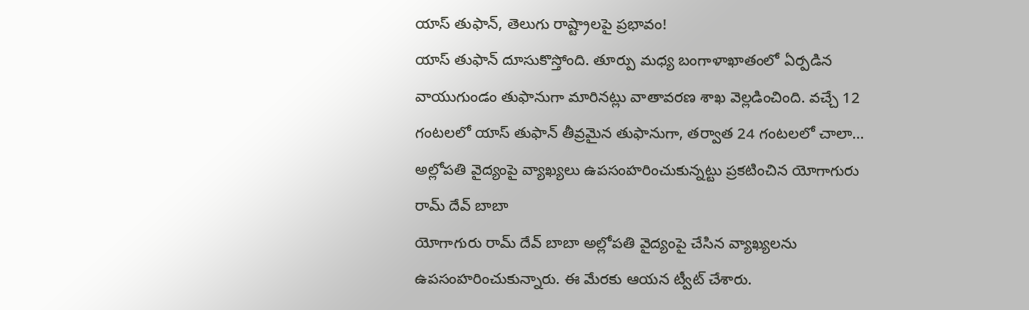యాస్ తుఫాన్, తెలుగు రాష్ట్రాలపై ప్రభావం!
యాస్ తుఫాన్ దూసుకొస్తోంది. తూర్పు మధ్య బంగాళాఖాతంలో ఏర్పడిన వాయుగుండం తుఫానుగా మారినట్లు వాతావరణ శాఖ వెల్లడించింది. వచ్చే 12 గంటలలో యాస్ తుఫాన్ తీవ్రమైన తుఫానుగా, తర్వాత 24 గంటలలో చాలా...
అల్లోపతి వైద్యంపై వ్యాఖ్యలు ఉపసంహరించుకున్నట్టు ప్రకటించిన యోగాగురు రామ్ దేవ్ బాబా
యోగాగురు రామ్ దేవ్ బాబా అల్లోపతి వైద్యంపై చేసిన వ్యాఖ్యలను ఉపసంహరించుకున్నారు. ఈ మేరకు ఆయన ట్వీట్ చేశారు.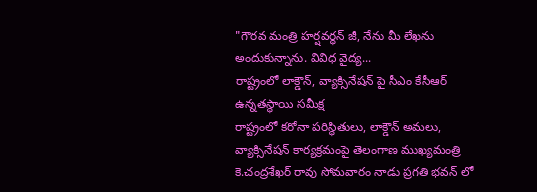"గౌరవ మంత్రి హర్షవర్ధన్ జీ, నేను మీ లేఖను అందుకున్నాను. వివిధ వైద్య...
రాష్ట్రంలో లాక్డౌన్, వ్యాక్సినేషన్ పై సీఎం కేసీఆర్ ఉన్నతస్థాయి సమీక్ష
రాష్ట్రంలో కరోనా పరిస్థితులు, లాక్డౌన్ అమలు, వ్యాక్సినేషన్ కార్యక్రమంపై తెలంగాణ ముఖ్యమంత్రి కె.చంద్రశేఖర్ రావు సోమవారం నాడు ప్రగతి భవన్ లో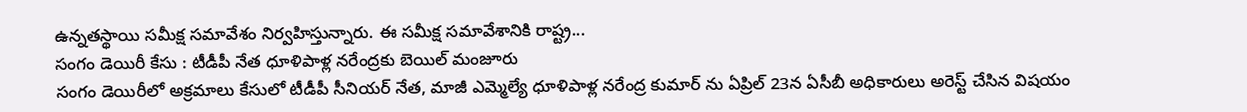ఉన్నతస్థాయి సమీక్ష సమావేశం నిర్వహిస్తున్నారు. ఈ సమీక్ష సమావేశానికి రాష్ట్ర...
సంగం డెయిరీ కేసు : టీడీపీ నేత ధూళిపాళ్ల నరేంద్రకు బెయిల్ మంజూరు
సంగం డెయిరీలో అక్రమాలు కేసులో టీడీపీ సీనియర్ నేత, మాజీ ఎమ్మెల్యే ధూళిపాళ్ల నరేంద్ర కుమార్ ను ఏప్రిల్ 23న ఏసీబీ అధికారులు అరెస్ట్ చేసిన విషయం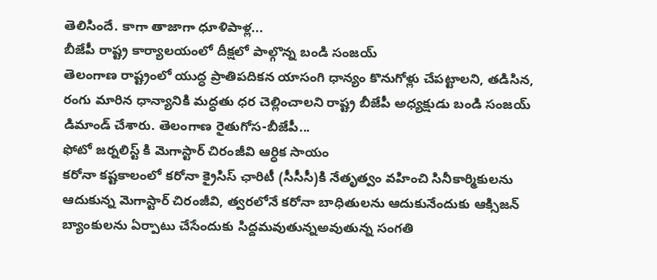తెలిసిందే. కాగా తాజాగా ధూళిపాళ్ల...
బీజేపీ రాష్ట్ర కార్యాలయంలో దీక్షలో పాల్గొన్న బండి సంజయ్
తెలంగాణ రాష్ట్రంలో యుద్ధ ప్రాతిపదికన యాసంగి ధాన్యం కొనుగోళ్లు చేపట్టాలని, తడిసిన, రంగు మారిన ధాన్యానికి మద్ధతు ధర చెల్లించాలని రాష్ట్ర బీజేపీ అధ్యక్షుడు బండి సంజయ్ డిమాండ్ చేశారు. తెలంగాణ రైతుగోస-బీజేపీ...
ఫోటో జర్నలిస్ట్ కి మెగాస్టార్ చిరంజీవి ఆర్ధిక సాయం
కరోనా కష్టకాలంలో కరోనా క్రైసిస్ ఛారిటీ (సీసీసీ)కి నేతృత్వం వహించి సినీకార్మికులను ఆదుకున్న మెగాస్టార్ చిరంజీవి, త్వరలోనే కరోనా బాధితులను ఆదుకునేందుకు ఆక్సిజన్ బ్యాంకులను ఏర్పాటు చేసేందుకు సిద్దమవుతున్నఅవుతున్న సంగతి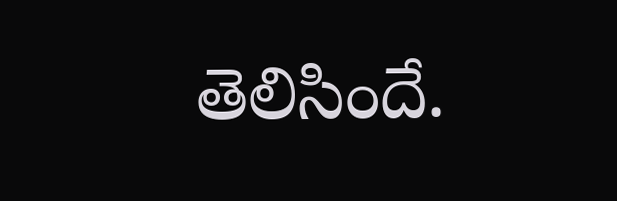తెలిసిందే.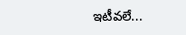ఇటీవలే...